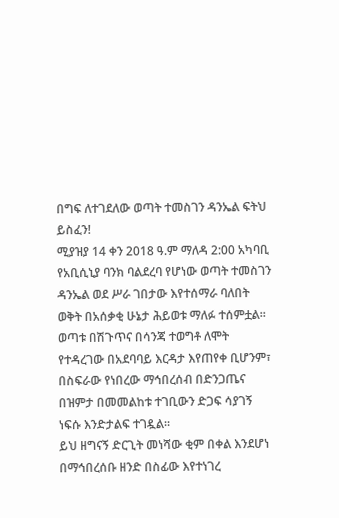በግፍ ለተገደለው ወጣት ተመስገን ዳንኤል ፍትህ ይስፈን!
ሚያዝያ 14 ቀን 2018 ዓ.ም ማለዳ 2:00 አካባቢ የአቢሲኒያ ባንክ ባልደረባ የሆነው ወጣት ተመስገን ዳንኤል ወደ ሥራ ገበታው እየተሰማራ ባለበት ወቅት በአሰቃቂ ሁኔታ ሕይወቱ ማለፉ ተሰምቷል።
ወጣቱ በሽጉጥና በሳንጃ ተወግቶ ለሞት የተዳረገው በአደባባይ እርዳታ እየጠየቀ ቢሆንም፣ በስፍራው የነበረው ማኅበረሰብ በድንጋጤና በዝምታ በመመልከቱ ተገቢውን ድጋፍ ሳያገኝ ነፍሱ እንድታልፍ ተገዷል።
ይህ ዘግናኝ ድርጊት መነሻው ቂም በቀል እንደሆነ በማኅበረሰቡ ዘንድ በስፊው እየተነገረ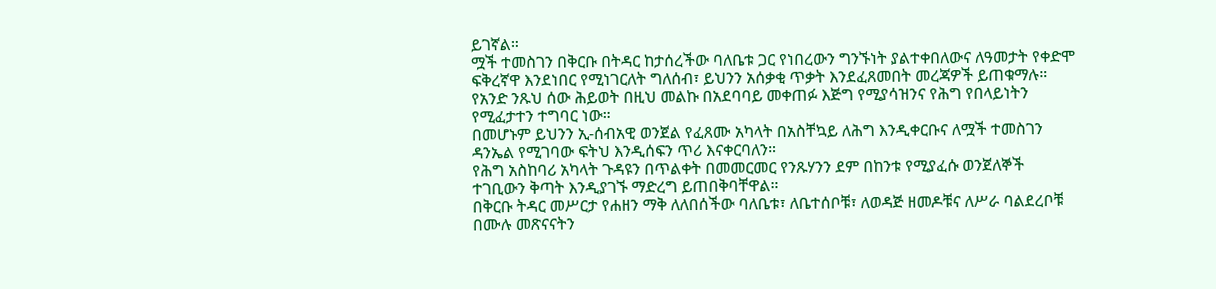ይገኛል።
ሟች ተመስገን በቅርቡ በትዳር ከታሰረችው ባለቤቱ ጋር የነበረውን ግንኙነት ያልተቀበለውና ለዓመታት የቀድሞ ፍቅረኛዋ እንደነበር የሚነገርለት ግለሰብ፣ ይህንን አሰቃቂ ጥቃት እንደፈጸመበት መረጃዎች ይጠቁማሉ።
የአንድ ንጹህ ሰው ሕይወት በዚህ መልኩ በአደባባይ መቀጠፉ እጅግ የሚያሳዝንና የሕግ የበላይነትን የሚፈታተን ተግባር ነው።
በመሆኑም ይህንን ኢ-ሰብአዊ ወንጀል የፈጸሙ አካላት በአስቸኳይ ለሕግ እንዲቀርቡና ለሟች ተመስገን ዳንኤል የሚገባው ፍትህ እንዲሰፍን ጥሪ እናቀርባለን።
የሕግ አስከባሪ አካላት ጉዳዩን በጥልቀት በመመርመር የንጹሃንን ደም በከንቱ የሚያፈሱ ወንጀለኞች ተገቢውን ቅጣት እንዲያገኙ ማድረግ ይጠበቅባቸዋል።
በቅርቡ ትዳር መሥርታ የሐዘን ማቅ ለለበሰችው ባለቤቱ፣ ለቤተሰቦቹ፣ ለወዳጅ ዘመዶቹና ለሥራ ባልደረቦቹ በሙሉ መጽናናትን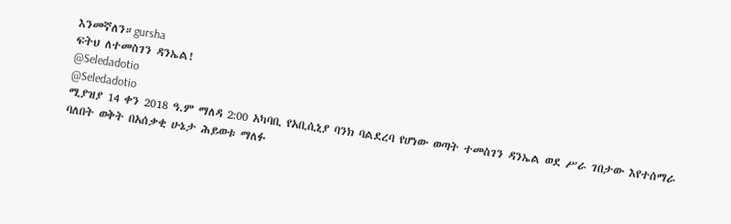እንመኛለን።gursha
ፍትህ ለተመስገን ዳንኤል!
@Seledadotio
@Seledadotio
ሚያዝያ 14 ቀን 2018 ዓ.ም ማለዳ 2:00 አካባቢ የአቢሲኒያ ባንክ ባልደረባ የሆነው ወጣት ተመስገን ዳንኤል ወደ ሥራ ገበታው እየተሰማራ ባለበት ወቅት በአሰቃቂ ሁኔታ ሕይወቱ ማለፉ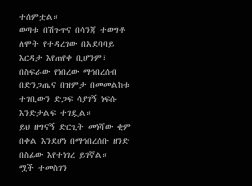ተሰምቷል።
ወጣቱ በሽጉጥና በሳንጃ ተወግቶ ለሞት የተዳረገው በአደባባይ እርዳታ እየጠየቀ ቢሆንም፣ በስፍራው የነበረው ማኅበረሰብ በድንጋጤና በዝምታ በመመልከቱ ተገቢውን ድጋፍ ሳያገኝ ነፍሱ እንድታልፍ ተገዷል።
ይህ ዘግናኝ ድርጊት መነሻው ቂም በቀል እንደሆነ በማኅበረሰቡ ዘንድ በስፊው እየተነገረ ይገኛል።
ሟች ተመስገን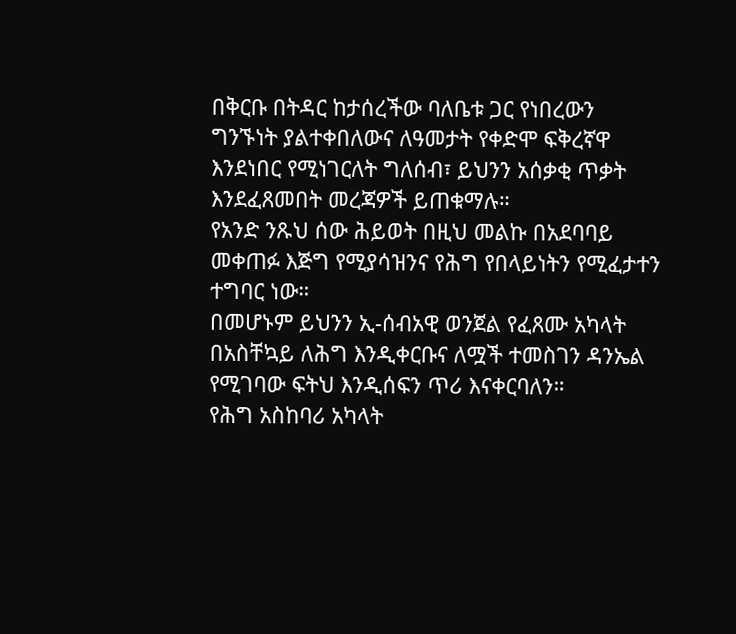በቅርቡ በትዳር ከታሰረችው ባለቤቱ ጋር የነበረውን ግንኙነት ያልተቀበለውና ለዓመታት የቀድሞ ፍቅረኛዋ እንደነበር የሚነገርለት ግለሰብ፣ ይህንን አሰቃቂ ጥቃት እንደፈጸመበት መረጃዎች ይጠቁማሉ።
የአንድ ንጹህ ሰው ሕይወት በዚህ መልኩ በአደባባይ መቀጠፉ እጅግ የሚያሳዝንና የሕግ የበላይነትን የሚፈታተን ተግባር ነው።
በመሆኑም ይህንን ኢ-ሰብአዊ ወንጀል የፈጸሙ አካላት በአስቸኳይ ለሕግ እንዲቀርቡና ለሟች ተመስገን ዳንኤል የሚገባው ፍትህ እንዲሰፍን ጥሪ እናቀርባለን።
የሕግ አስከባሪ አካላት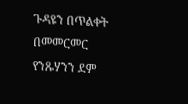ጉዳዩን በጥልቀት በመመርመር የንጹሃንን ደም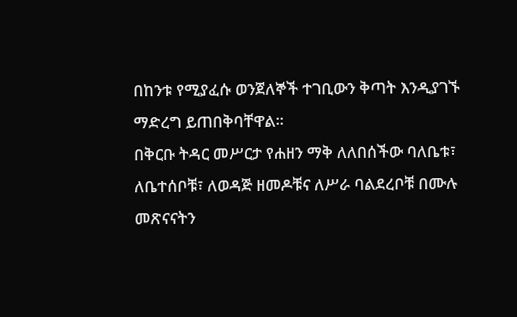በከንቱ የሚያፈሱ ወንጀለኞች ተገቢውን ቅጣት እንዲያገኙ ማድረግ ይጠበቅባቸዋል።
በቅርቡ ትዳር መሥርታ የሐዘን ማቅ ለለበሰችው ባለቤቱ፣ ለቤተሰቦቹ፣ ለወዳጅ ዘመዶቹና ለሥራ ባልደረቦቹ በሙሉ መጽናናትን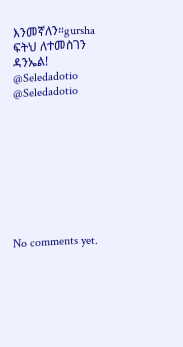እንመኛለን።gursha
ፍትህ ለተመስገን ዳንኤል!
@Seledadotio
@Seledadotio









No comments yet.